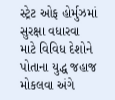સ્ટ્રેટ ઓફ હોર્મુઝમાં સુરક્ષા વધારવા માટે વિવિધ દેશોને પોતાના યુદ્ધ જહાજ મોકલવા અંગે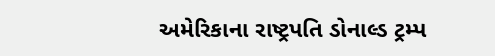અમેરિકાના રાષ્ટ્રપતિ ડોનાલ્ડ ટ્રમ્પ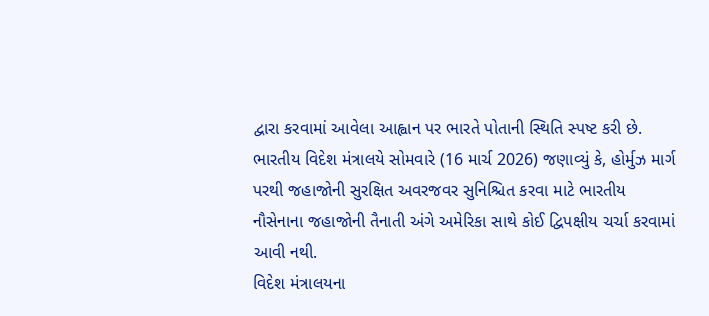દ્વારા કરવામાં આવેલા આહ્વાન પર ભારતે પોતાની સ્થિતિ સ્પષ્ટ કરી છે. ભારતીય વિદેશ મંત્રાલયે સોમવારે (16 માર્ચ 2026) જણાવ્યું કે, હોર્મુઝ માર્ગ પરથી જહાજોની સુરક્ષિત અવરજવર સુનિશ્ચિત કરવા માટે ભારતીય નૌસેનાના જહાજોની તૈનાતી અંગે અમેરિકા સાથે કોઈ દ્વિપક્ષીય ચર્ચા કરવામાં આવી નથી.
વિદેશ મંત્રાલયના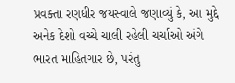પ્રવક્તા રણધીર જયસ્વાલે જણાવ્યું કે, આ મુદ્દે અનેક દેશો વચ્ચે ચાલી રહેલી ચર્ચાઓ અંગે ભારત માહિતગાર છે, પરંતુ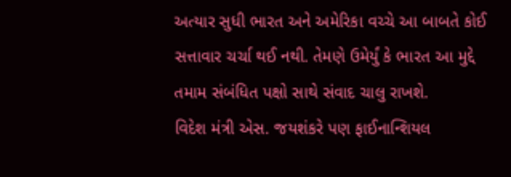અત્યાર સુધી ભારત અને અમેરિકા વચ્ચે આ બાબતે કોઈ સત્તાવાર ચર્ચા થઈ નથી. તેમણે ઉમેર્યું કે ભારત આ મુદ્દે તમામ સંબંધિત પક્ષો સાથે સંવાદ ચાલુ રાખશે.
વિદેશ મંત્રી એસ. જયશંકરે પણ ફાઈનાન્શિયલ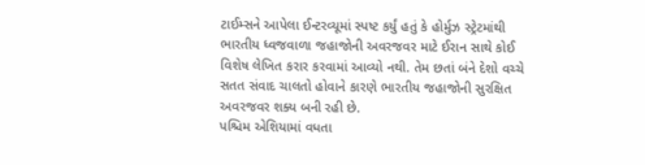ટાઈમ્સને આપેલા ઈન્ટરવ્યૂમાં સ્પષ્ટ કર્યું હતું કે હોર્મુઝ સ્ટ્રેટમાંથી ભારતીય ધ્વજવાળા જહાજોની અવરજવર માટે ઈરાન સાથે કોઈ વિશેષ લેખિત કરાર કરવામાં આવ્યો નથી. તેમ છતાં બંને દેશો વચ્ચે સતત સંવાદ ચાલતો હોવાને કારણે ભારતીય જહાજોની સુરક્ષિત અવરજવર શક્ય બની રહી છે.
પશ્ચિમ એશિયામાં વધતા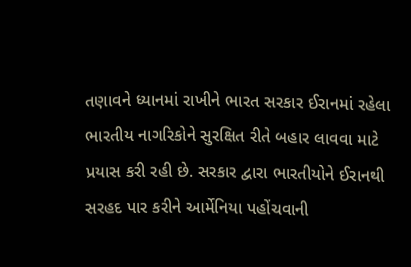તણાવને ધ્યાનમાં રાખીને ભારત સરકાર ઈરાનમાં રહેલા ભારતીય નાગરિકોને સુરક્ષિત રીતે બહાર લાવવા માટે પ્રયાસ કરી રહી છે. સરકાર દ્વારા ભારતીયોને ઈરાનથી સરહદ પાર કરીને આર્મેનિયા પહોંચવાની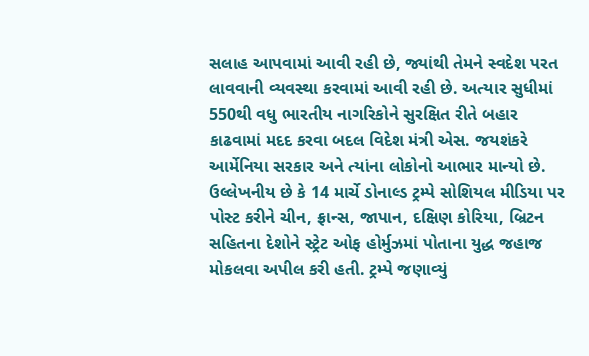સલાહ આપવામાં આવી રહી છે, જ્યાંથી તેમને સ્વદેશ પરત લાવવાની વ્યવસ્થા કરવામાં આવી રહી છે. અત્યાર સુધીમાં 550થી વધુ ભારતીય નાગરિકોને સુરક્ષિત રીતે બહાર કાઢવામાં મદદ કરવા બદલ વિદેશ મંત્રી એસ. જયશંકરે આર્મેનિયા સરકાર અને ત્યાંના લોકોનો આભાર માન્યો છે.
ઉલ્લેખનીય છે કે 14 માર્ચે ડોનાલ્ડ ટ્રમ્પે સોશિયલ મીડિયા પર પોસ્ટ કરીને ચીન, ફ્રાન્સ, જાપાન, દક્ષિણ કોરિયા, બ્રિટન સહિતના દેશોને સ્ટ્રેટ ઓફ હોર્મુઝમાં પોતાના યુદ્ધ જહાજ મોકલવા અપીલ કરી હતી. ટ્રમ્પે જણાવ્યું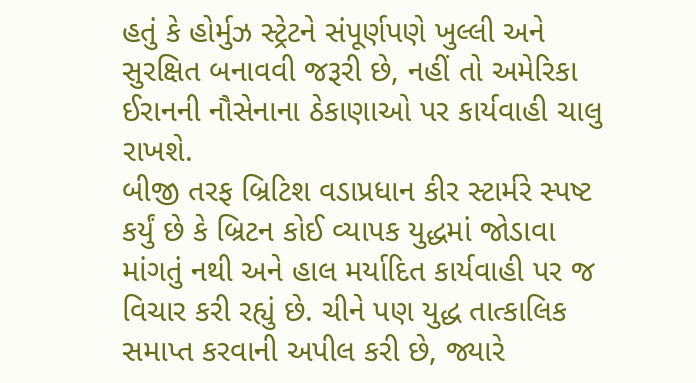હતું કે હોર્મુઝ સ્ટ્રેટને સંપૂર્ણપણે ખુલ્લી અને સુરક્ષિત બનાવવી જરૂરી છે, નહીં તો અમેરિકા ઈરાનની નૌસેનાના ઠેકાણાઓ પર કાર્યવાહી ચાલુ રાખશે.
બીજી તરફ બ્રિટિશ વડાપ્રધાન કીર સ્ટાર્મરે સ્પષ્ટ કર્યું છે કે બ્રિટન કોઈ વ્યાપક યુદ્ધમાં જોડાવા માંગતું નથી અને હાલ મર્યાદિત કાર્યવાહી પર જ વિચાર કરી રહ્યું છે. ચીને પણ યુદ્ધ તાત્કાલિક સમાપ્ત કરવાની અપીલ કરી છે, જ્યારે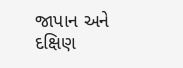જાપાન અને દક્ષિણ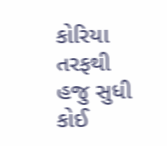કોરિયા તરફથી હજુ સુધી કોઈ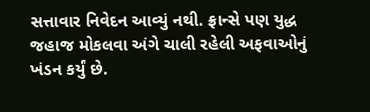સત્તાવાર નિવેદન આવ્યું નથી. ફ્રાન્સે પણ યુદ્ધ જહાજ મોકલવા અંગે ચાલી રહેલી અફવાઓનું ખંડન કર્યું છે.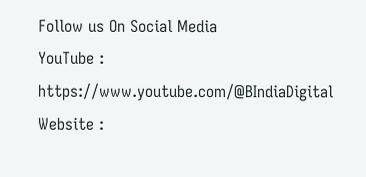Follow us On Social Media
YouTube : https://www.youtube.com/@BIndiaDigital
Website :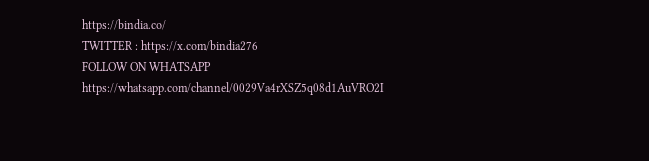https://bindia.co/
TWITTER : https://x.com/bindia276
FOLLOW ON WHATSAPP https://whatsapp.com/channel/0029Va4rXSZ5q08d1AuVRO2I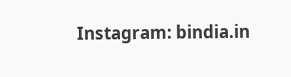Instagram: bindia.in